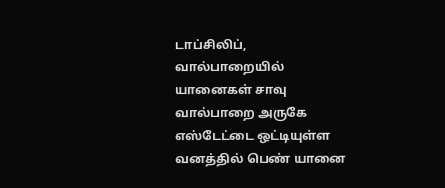டாப்சிலிப், வால்பாறையில் யானைகள் சாவு
வால்பாறை அருகே எஸ்டேட்டை ஒட்டியுள்ள வனத்தில் பெண் யானை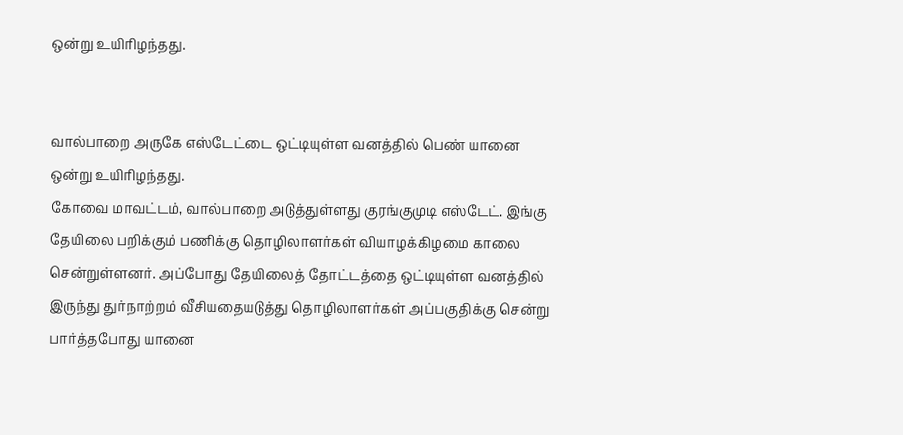ஒன்று உயிரிழந்தது.


வால்பாறை அருகே எஸ்டேட்டை ஒட்டியுள்ள வனத்தில் பெண் யானை ஒன்று உயிரிழந்தது.
கோவை மாவட்டம், வால்பாறை அடுத்துள்ளது குரங்குமுடி எஸ்டேட். இங்கு தேயிலை பறிக்கும் பணிக்கு தொழிலாளர்கள் வியாழக்கிழமை காலை சென்றுள்ளனர். அப்போது தேயிலைத் தோட்டத்தை ஒட்டியுள்ள வனத்தில் இருந்து துர்நாற்றம் வீசியதையடுத்து தொழிலாளர்கள் அப்பகுதிக்கு சென்று பார்த்தபோது யானை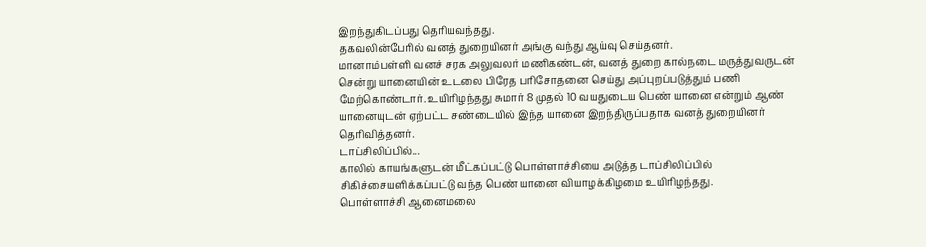இறந்துகிடப்பது தெரியவந்தது.
தகவலின்பேரில் வனத் துறையினர் அங்கு வந்து ஆய்வு செய்தனர்.
மானாம்பள்ளி வனச் சரக அலுவலர் மணிகண்டன், வனத் துறை கால்நடை மருத்துவருடன் சென்று யானையின் உடலை பிரேத பரிசோதனை செய்து அப்புறப்படுத்தும் பணி மேற்கொண்டார். உயிரிழந்தது சுமார் 8 முதல் 10 வயதுடைய பெண் யானை என்றும் ஆண் யானையுடன் ஏற்பட்ட சண்டையில் இந்த யானை இறந்திருப்பதாக வனத் துறையினர் தெரிவித்தனர்.
டாப்சிலிப்பில்...
காலில் காயங்களுடன் மீட்கப்பட்டு பொள்ளாச்சியை அடுத்த டாப்சிலிப்பில் சிகிச்சையளிக்கப்பட்டு வந்த பெண் யானை வியாழக்கிழமை உயிரிழந்தது.
பொள்ளாச்சி ஆனைமலை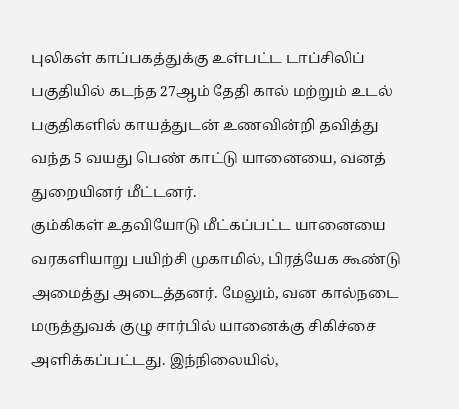புலிகள் காப்பகத்துக்கு உள்பட்ட டாப்சிலிப் பகுதியில் கடந்த 27ஆம் தேதி கால் மற்றும் உடல் பகுதிகளில் காயத்துடன் உணவின்றி தவித்து வந்த 5 வயது பெண் காட்டு யானையை, வனத் துறையினர் மீட்டனர்.
கும்கிகள் உதவியோடு மீட்கப்பட்ட யானையை வரகளியாறு பயிற்சி முகாமில், பிரத்யேக கூண்டு அமைத்து அடைத்தனர். மேலும், வன கால்நடை மருத்துவக் குழு சார்பில் யானைக்கு சிகிச்சை அளிக்கப்பட்டது. இந்நிலையில்,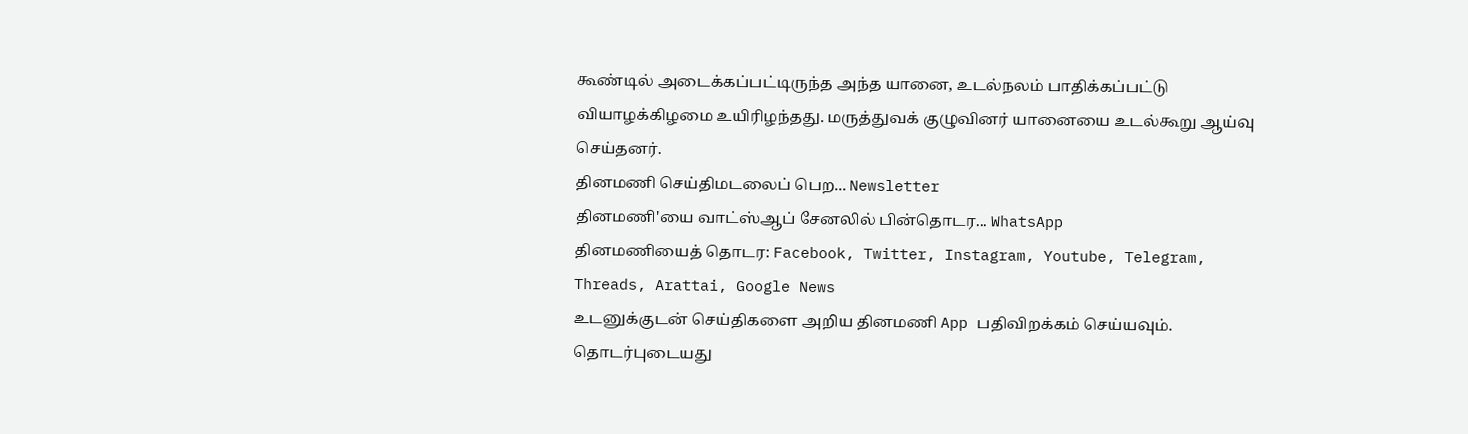கூண்டில் அடைக்கப்பட்டிருந்த அந்த யானை, உடல்நலம் பாதிக்கப்பட்டு வியாழக்கிழமை உயிரிழந்தது. மருத்துவக் குழுவினர் யானையை உடல்கூறு ஆய்வு செய்தனர்.
தினமணி செய்திமடலைப் பெற... Newsletter
தினமணி'யை வாட்ஸ்ஆப் சேனலில் பின்தொடர... WhatsApp
தினமணியைத் தொடர: Facebook, Twitter, Instagram, Youtube, Telegram, Threads, Arattai, Google News
உடனுக்குடன் செய்திகளை அறிய தினமணி App பதிவிறக்கம் செய்யவும்.
தொடர்புடையது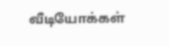வீடியோக்கள்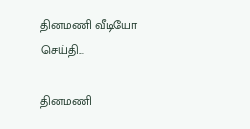தினமணி வீடியோ செய்தி...

தினமணி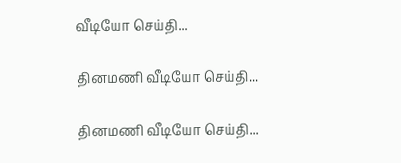வீடியோ செய்தி...

தினமணி வீடியோ செய்தி...

தினமணி வீடியோ செய்தி...